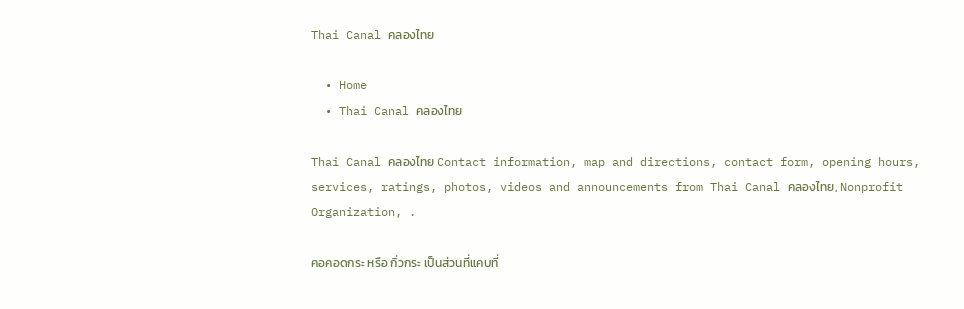Thai Canal คลองไทย

  • Home
  • Thai Canal คลองไทย

Thai Canal คลองไทย Contact information, map and directions, contact form, opening hours, services, ratings, photos, videos and announcements from Thai Canal คลองไทย, Nonprofit Organization, .

คอคอดกระ หรือ กิ่วกระ เป็นส่วนที่แคบที่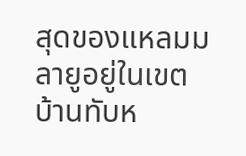สุดของแหลมมลายูอยู่ในเขตบ้านทับห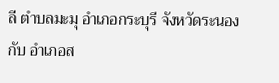ลี ตำบลมะมุ อำเภอกระบุรี จังหวัดระนอง กับ อำเภอส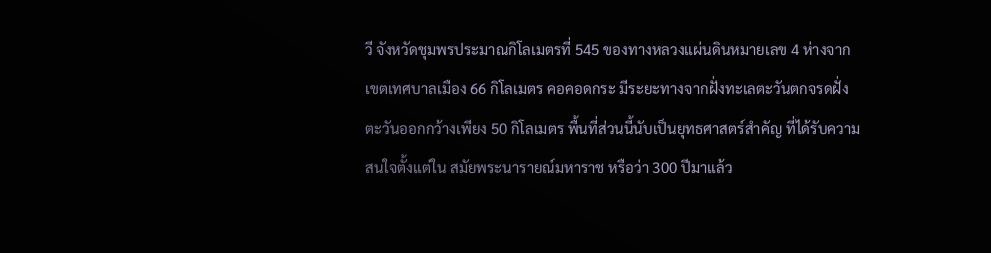วี จังหวัดชุมพรประมาณกิโลเมตรที่ 545 ของทางหลวงแผ่นดินหมายเลข 4 ห่างจากเขตเทศบาลเมือง 66 กิโลเมตร คอคอดกระ มีระยะทางจากฝั่งทะเลตะวันตกจรดฝั่งตะวันออกกว้างเพียง 50 กิโลเมตร พื้นที่ส่วนนี้นับเป็นยุทธศาสตร์สำคัญ ที่ได้รับความสนใจตั้งแต่ใน สมัยพระนารายณ์มหาราช หรือว่า 300 ปีมาแล้ว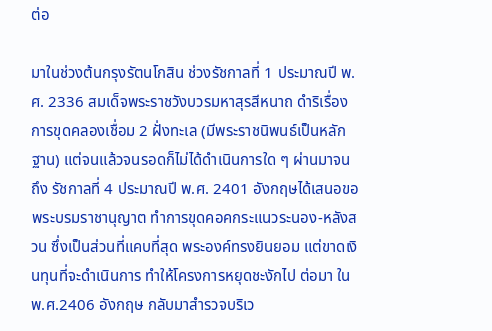ต่อ

มาในช่วงต้นกรุงรัตนโกสิน ช่วงรัชกาลที่ 1 ประมาณปี พ.ศ. 2336 สมเด็จพระราชวังบวรมหาสุรสีหนาถ ดำริเรื่องการขุดคลองเชื่อม 2 ฝั่งทะเล (มีพระราชนิพนธ์เป็นหลักฐาน) แต่จนแล้วจนรอดก็ไม่ได้ดำเนินการใด ๆ ผ่านมาจนถึง รัชกาลที่ 4 ประมาณปี พ.ศ. 2401 อังกฤษได้เสนอขอพระบรมราชานุญาต ทำการขุดคอคกระแนวระนอง-หลังสวน ซึ่งเป็นส่วนที่แคบที่สุด พระองค์ทรงยินยอม แต่ขาดเงินทุนที่จะดำเนินการ ทำให้โครงการหยุดชะงักไป ต่อมา ใน พ.ศ.2406 อังกฤษ กลับมาสำรวจบริเว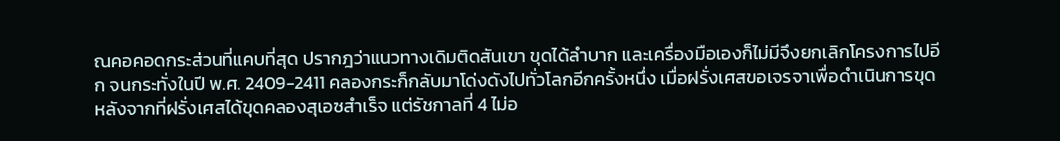ณคอคอดกระส่วนที่แคบที่สุด ปรากฎว่าแนวทางเดิมติดสันเขา ขุดได้ลำบาก และเครื่องมือเองก็ไม่มีจึงยกเลิกโครงการไปอีก จนกระทั่งในปี พ.ศ. 2409-2411 คลองกระก็กลับมาโด่งดังไปทั่วโลกอีกครั้งหนึ่ง เมื่อฝรั่งเศสขอเจรจาเพื่อดำเนินการขุด หลังจากที่ฝรั่งเศสได้ขุดคลองสุเอซสำเร็จ แต่รัชกาลที่ 4 ไม่อ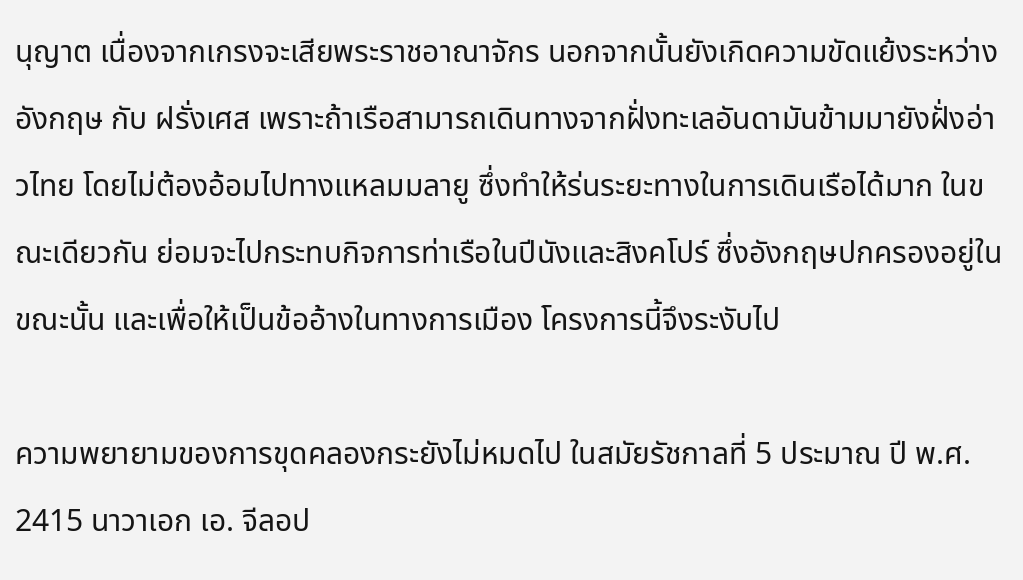นุญาต เนื่องจากเกรงจะเสียพระราชอาณาจักร นอกจากนั้นยังเกิดความขัดแย้งระหว่างอังกฤษ กับ ฝรั่งเศส เพราะถ้าเรือสามารถเดินทางจากฝั่งทะเลอันดามันข้ามมายังฝั่งอ่าวไทย โดยไม่ต้องอ้อมไปทางแหลมมลายู ซึ่งทำให้ร่นระยะทางในการเดินเรือได้มาก ในขณะเดียวกัน ย่อมจะไปกระทบกิจการท่าเรือในปีนังและสิงคโปร์ ซึ่งอังกฤษปกครองอยู่ในขณะนั้น และเพื่อให้เป็นข้ออ้างในทางการเมือง โครงการนี้จึงระงับไป

ความพยายามของการขุดคลองกระยังไม่หมดไป ในสมัยรัชกาลที่ 5 ประมาณ ปี พ.ศ. 2415 นาวาเอก เอ. จีลอป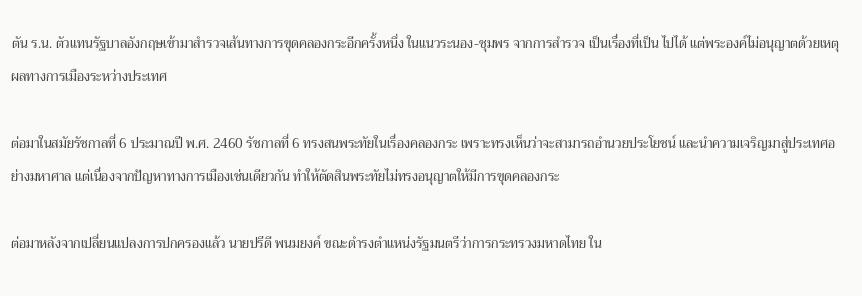ตัน ร.น. ตัวแทนรัฐบาลอังกฤษเข้ามาสำรวจเส้นทางการขุดคลองกระอีกครั้งหนึ่ง ในแนวระนอง-ชุมพร จากการสำรวจ เป็นเรื่องที่เป็น ไปได้ แต่พระองค์ไม่อนุญาตด้วยเหตุผลทางการเมืองระหว่างประเทศ

ต่อมาในสมัยรัชกาลที่ 6 ประมาณปี พ.ศ. 2460 รัชกาลที่ 6 ทรงสนพระทัยในเรื่องคลองกระ เพราะทรงเห็นว่าจะสามารถอำนวยประโยชน์ และนำความเจริญมาสู่ประเทศอย่างมหาศาล แต่เนื่องจากปัญหาทางการเมืองเช่นเดียวกัน ทำให้ตัดสินพระทัยไม่ทรงอนุญาตให้มีการขุดคลองกระ

ต่อมาหลังจากเปลี่ยนแปลงการปกครองแล้ว นายปรีดี พนมยงค์ ขณะดำรงตำแหน่งรัฐมนตรีว่าการกระทรวงมหาดไทย ใน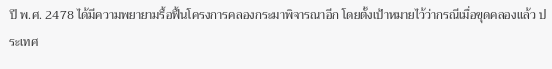ปี พ.ศ. 2478 ได้มีความพยายามรื้อฟื้นโครงการคลองกระมาพิจารณาอีก โดยตั้งเป้าหมายไว้ว่ากรณีเมื่อขุดคลองแล้ว ประเทศ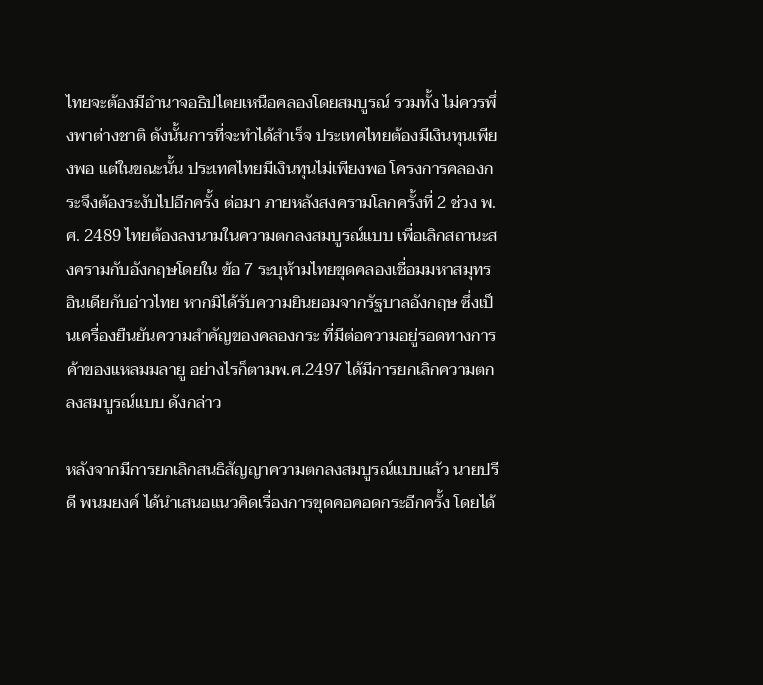ไทยจะต้องมีอำนาจอธิปไตยเหนือคลองโดยสมบูรณ์ รวมทั้ง ไม่ควรพึ่งพาต่างชาติ ดังนั้นการที่จะทำได้สำเร็จ ประเทศไทยต้องมีเงินทุนเพียงพอ แต่ในขณะนั้น ประเทศไทยมีเงินทุนไม่เพียงพอ โครงการคลองกระจึงต้องระงับไปอีกครั้ง ต่อมา ภายหลังสงครามโลกครั้งที่ 2 ช่วง พ.ศ. 2489 ไทยต้องลงนามในความตกลงสมบูรณ์แบบ เพื่อเลิกสถานะสงครามกับอังกฤษโดยใน ข้อ 7 ระบุห้ามไทยขุดคลองเชื่อมมหาสมุทรอินเดียกับอ่าวไทย หากมิได้รับความยินยอมจากรัฐบาลอังกฤษ ซึ่งเป็นเครื่องยืนยันความสำคัญของคลองกระ ที่มีต่อความอยู่รอดทางการค้าของแหลมมลายู อย่างไรก็ตามพ.ศ.2497 ได้มีการยกเลิกความตกลงสมบูรณ์แบบ ดังกล่าว

หลังจากมีการยกเลิกสนธิสัญญาความตกลงสมบูรณ์แบบแล้ว นายปรีดี พนมยงค์ ได้นำเสนอแนวคิดเรื่องการขุดคอคอดกระอีกครั้ง โดยได้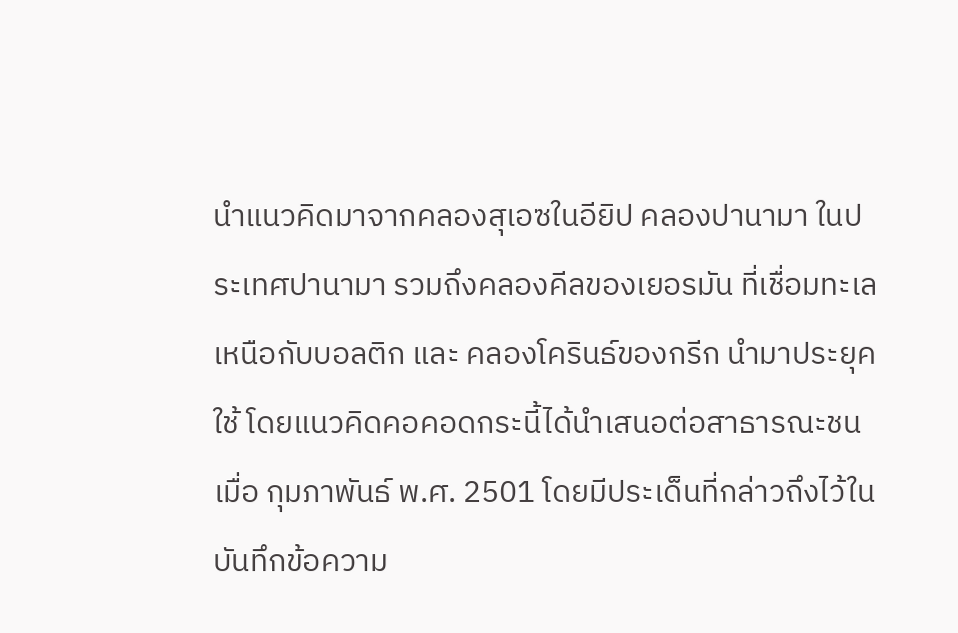นำแนวคิดมาจากคลองสุเอซในอียิป คลองปานามา ในประเทศปานามา รวมถึงคลองคีลของเยอรมัน ที่เชื่อมทะเลเหนือกับบอลติก และ คลองโครินธ์ของกรีก นำมาประยุคใช้ โดยแนวคิดคอคอดกระนี้ได้นำเสนอต่อสาธารณะชน เมื่อ กุมภาพันธ์ พ.ศ. 2501 โดยมีประเด็นที่กล่าวถึงไว้ในบันทึกข้อความ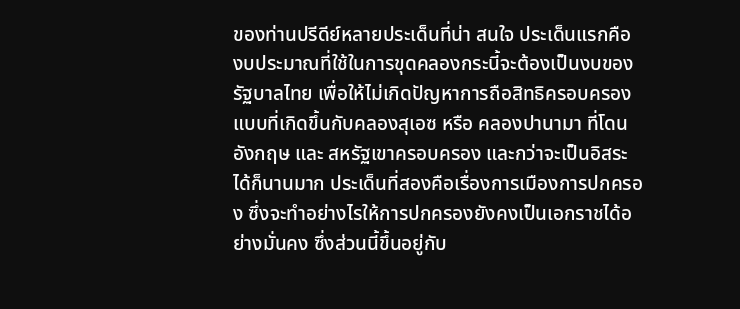ของท่านปรีดีย์หลายประเด็นที่น่า สนใจ ประเด็นแรกคือ งบประมาณที่ใช้ในการขุดคลองกระนี้จะต้องเป็นงบของรัฐบาลไทย เพื่อให้ไม่เกิดปัญหาการถือสิทธิครอบครอง แบบที่เกิดขึ้นกับคลองสุเอซ หรือ คลองปานามา ที่โดนอังกฤษ และ สหรัฐเขาครอบครอง และกว่าจะเป็นอิสระได้ก็นานมาก ประเด็นที่สองคือเรื่องการเมืองการปกครอง ซึ่งจะทำอย่างไรให้การปกครองยังคงเป็นเอกราชได้อย่างมั่นคง ซึ่งส่วนนี้ขึ้นอยู่กับ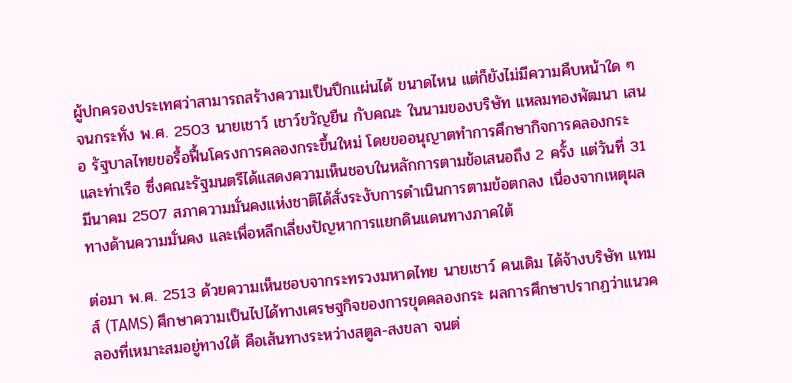ผู้ปกครองประเทศว่าสามารถสร้างความเป็นปึกแผ่นได้ ขนาดไหน แต่ก็ยังไม่มีความคืบหน้าใด ๆ จนกระทั่ง พ.ศ. 2503 นายเชาว์ เชาว์ขวัญยืน กับคณะ ในนามของบริษัท แหลมทองพัฒนา เสนอ รัฐบาลไทยขอรื้อฟื้นโครงการคลองกระขึ้นใหม่ โดยขออนุญาตทำการศึกษากิจการคลองกระและท่าเรือ ซึ่งคณะรัฐมนตรีได้แสดงความเห็นชอบในหลักการตามข้อเสนอถึง 2 ครั้ง แต่วันที่ 31 มีนาคม 2507 สภาความมั่นคงแห่งชาติได้สั่งระงับการดำเนินการตามข้อตกลง เนื่องจากเหตุผลทางด้านความมั่นคง และเพื่อหลีกเลี่ยงปัญหาการแยกดินแดนทางภาคใต้

ต่อมา พ.ศ. 2513 ด้วยความเห็นชอบจากระทรวงมหาดไทย นายเชาว์ คนเดิม ได้จ้างบริษัท แทมส์ (TAMS) ศึกษาความเป็นไปได้ทางเศรษฐกิจของการขุดคลองกระ ผลการศึกษาปรากฏว่าแนวคลองที่เหมาะสมอยู่ทางใต้ คือเส้นทางระหว่างสตูล-สงขลา จนต่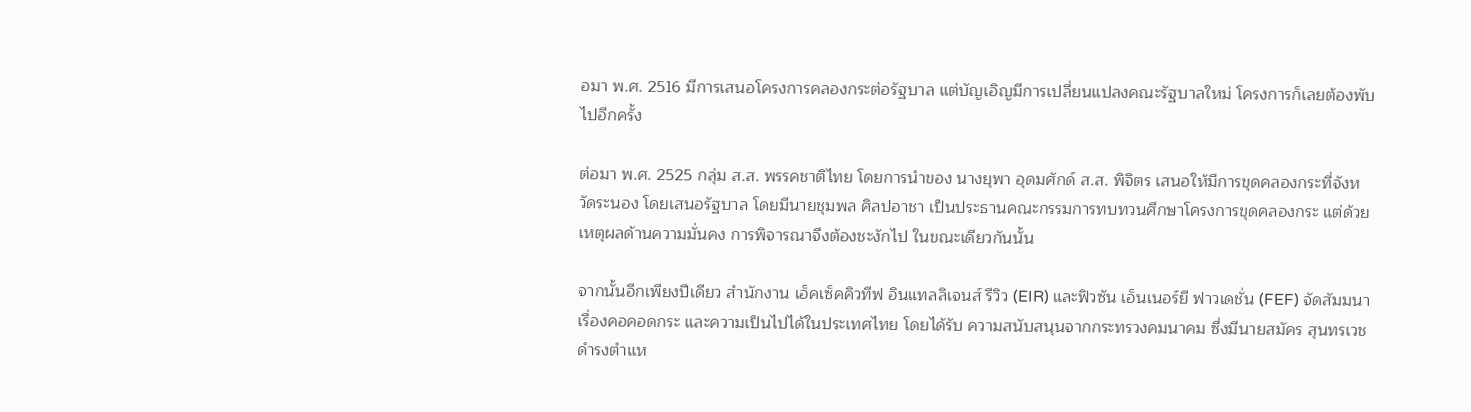อมา พ.ศ. 2516 มีการเสนอโครงการคลองกระต่อรัฐบาล แต่บัญเอิญมีการเปลี่ยนแปลงคณะรัฐบาลใหม่ โครงการก็เลยต้องพับไปอีกครั้ง

ต่อมา พ.ศ. 2525 กลุ่ม ส.ส. พรรคชาติไทย โดยการนำของ นางยุพา อุดมศักด์ ส.ส. พิจิตร เสนอให้มีการขุดคลองกระที่จังหวัดระนอง โดยเสนอรัฐบาล โดยมีนายชุมพล ศิลปอาชา เป็นประธานคณะกรรมการทบทวนศึกษาโครงการขุดคลองกระ แต่ด้วยเหตุผลด้านความมั่นคง การพิจารณาจึงต้องชะงักไป ในขณะเดียวกันนั้น

จากนั้นอีกเพียงปีเดียว สำนักงาน เอ็คเซ็คคิวทีฟ อินแทลลิเจนส์ รีวิว (EIR) และฟิวซัน เอ็นเนอร์ยี ฟาวเดชั่น (FEF) จัดสัมมนาเรื่องคอคอดกระ และความเป็นไปได้ในประเทศไทย โดยได้รับ ความสนับสนุนจากกระทรวงคมนาคม ซึ่งมีนายสมัคร สุนทรเวช ดำรงตำแห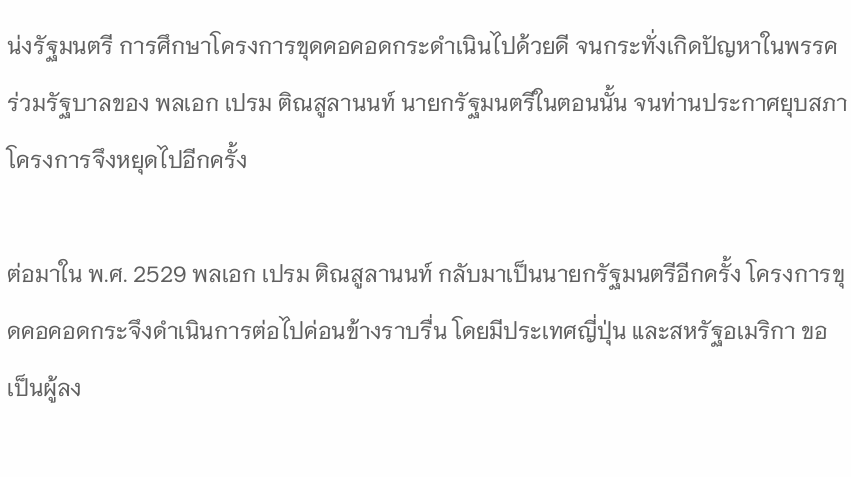น่งรัฐมนตรี การศึกษาโครงการขุดคอคอดกระดำเนินไปด้วยดี จนกระทั่งเกิดปัญหาในพรรคร่วมรัฐบาลของ พลเอก เปรม ติณสูลานนท์ นายกรัฐมนตรีในตอนนั้น จนท่านประกาศยุบสภา โครงการจึงหยุดไปอีกครั้ง

ต่อมาใน พ.ศ. 2529 พลเอก เปรม ติณสูลานนท์ กลับมาเป็นนายกรัฐมนตรีอีกครั้ง โครงการขุดคอคอดกระจึงดำเนินการต่อไปค่อนข้างราบรื่น โดยมีประเทศญี่ปุ่น และสหรัฐอเมริกา ขอเป็นผู้ลง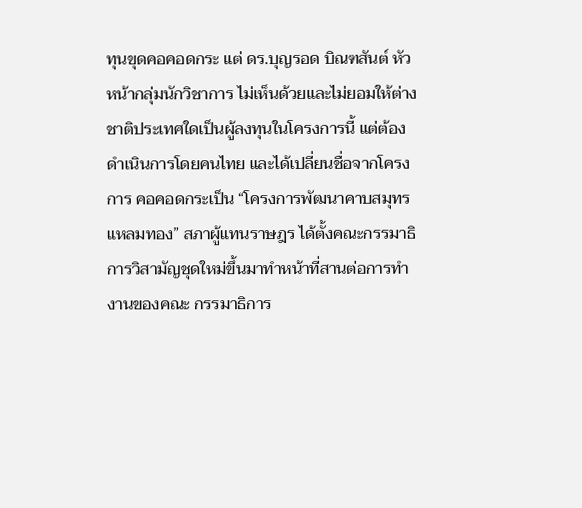ทุนขุดคอคอดกระ แต่ ดร.บุญรอด บิณฑสันต์ หัวหน้ากลุ่มนักวิชาการ ไม่เห็นด้วยและไม่ยอมให้ต่างชาติประเทศใดเป็นผู้ลงทุนในโครงการนี้ แต่ต้องดำเนินการโดยคนไทย และได้เปลี่ยนชื่อจากโครงการ คอคอดกระเป็น “โครงการพัฒนาคาบสมุทรแหลมทอง” สภาผู้แทนราษฎร ได้ตั้งคณะกรรมาธิการวิสามัญชุดใหม่ขึ้นมาทำหน้าที่สานต่อการทำงานของคณะ กรรมาธิการ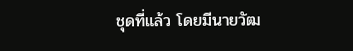ชุดที่แล้ว โดยมีนายวัฒ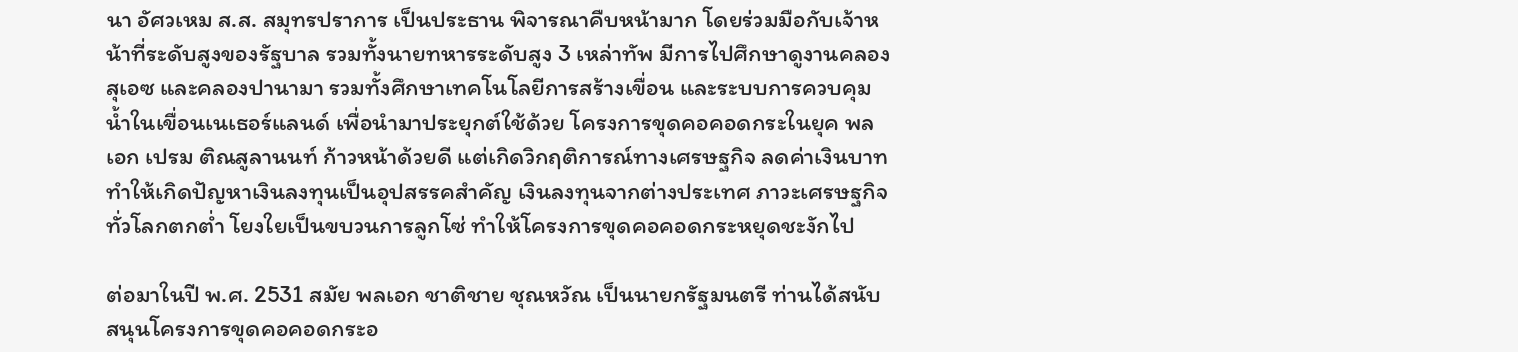นา อัศวเหม ส.ส. สมุทรปราการ เป็นประธาน พิจารณาคืบหน้ามาก โดยร่วมมือกับเจ้าหน้าที่ระดับสูงของรัฐบาล รวมทั้งนายทหารระดับสูง 3 เหล่าทัพ มีการไปศึกษาดูงานคลองสุเอซ และคลองปานามา รวมทั้งศึกษาเทคโนโลยีการสร้างเขื่อน และระบบการควบคุมน้ำในเขื่อนเนเธอร์แลนด์ เพื่อนำมาประยุกต์ใช้ด้วย โครงการขุดคอคอดกระในยุค พลเอก เปรม ติณสูลานนท์ ก้าวหน้าด้วยดี แต่เกิดวิกฤติการณ์ทางเศรษฐกิจ ลดค่าเงินบาท ทำให้เกิดปัญหาเงินลงทุนเป็นอุปสรรคสำคัญ เงินลงทุนจากต่างประเทศ ภาวะเศรษฐกิจทั่วโลกตกต่ำ โยงใยเป็นขบวนการลูกโซ่ ทำให้โครงการขุดคอคอดกระหยุดชะงักไป

ต่อมาในปี พ.ศ. 2531 สมัย พลเอก ชาติชาย ชุณหวัณ เป็นนายกรัฐมนตรี ท่านได้สนับสนุนโครงการขุดคอคอดกระอ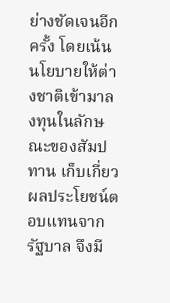ย่างชัดเจนอีกครั้ง โดยเน้นนโยบายให้ต่างชาติเข้ามาลงทุนในลักษณะของสัมปทาน เก็บเกี่ยวผลประโยชน์ตอบแทนจากรัฐบาล จึงมี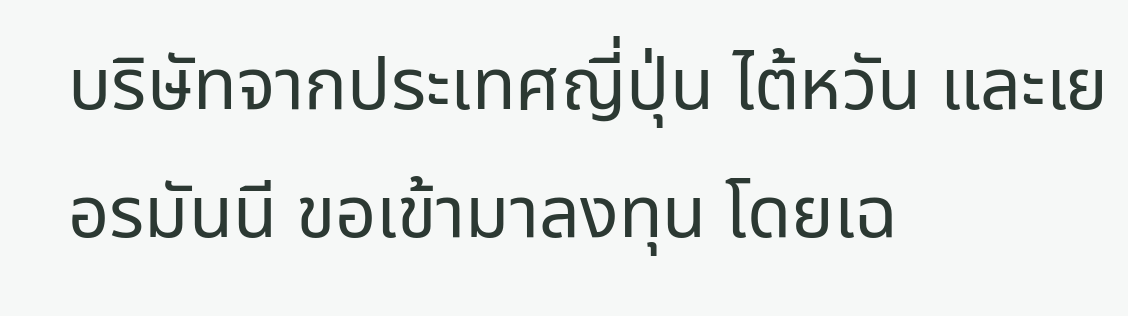บริษัทจากประเทศญี่ปุ่น ไต้หวัน และเยอรมันนี ขอเข้ามาลงทุน โดยเฉ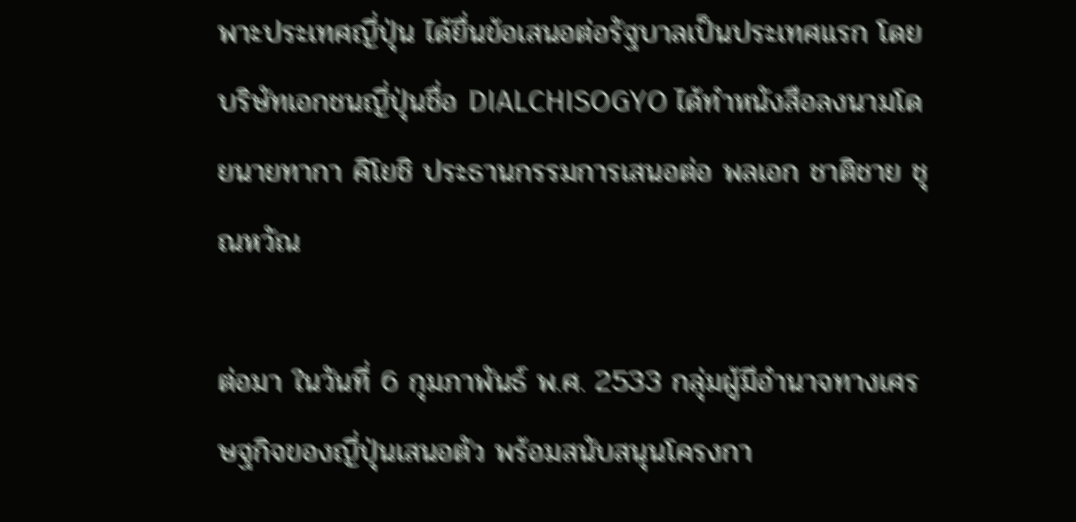พาะประเทศญี่ปุ่น ได้ยื่นข้อเสนอต่อรัฐบาลเป็นประเทศแรก โดยบริษัทเอกชนญี่ปุ่นชื่อ DIALCHISOGYO ได้ทำหนังสือลงนามโดยนายทากา คิโยชิ ประธานกรรมการเสนอต่อ พลเอก ชาติชาย ชุณหวัณ

ต่อมา ในวันที่ 6 กุมภาพันธ์ พ.ศ. 2533 กลุ่มผู้มีอำนาจทางเศรษฐกิจของญี่ปุ่นเสนอตัว พร้อมสนับสนุนโครงกา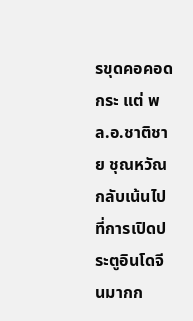รขุดคอคอดกระ แต่ พล.อ.ชาติชาย ชุณหวัณ กลับเน้นไปที่การเปิดประตูอินโดจีนมากก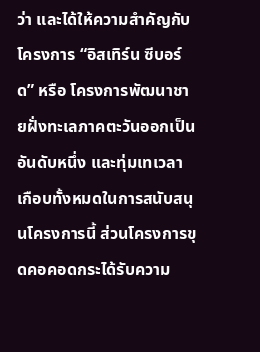ว่า และได้ให้ความสำคัญกับโครงการ “อิสเทิร์น ซีบอร์ด” หรือ โครงการพัฒนาชายฝั่งทะเลภาคตะวันออกเป็นอันดับหนึ่ง และทุ่มเทเวลาเกือบทั้งหมดในการสนับสนุนโครงการนี้ ส่วนโครงการขุดคอคอดกระได้รับความ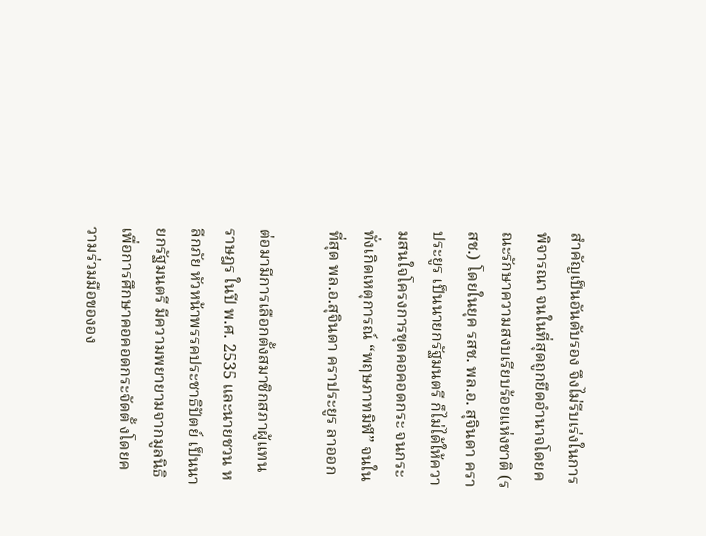สำคัญเป็นอันดับรอง จึงไม่รีบเร่งในการพิจารณา จนในที่สุดถูกยึดอำนาจโดยคณะรักษาความสงบเรียบร้อยแห่งชาติ (รสช.) โดยในยุค รสช. พล.อ. สุจินดา คราประยูร เป็นนายกรัฐมนตรี ก็ไม่ได้ให้ความสนใจโครงการขุดคอคอดกระ จนกระทั่งเกิดเหตุการณ์ “พฤษภาทมิฬ” จนในที่สุด พล.อ.สุจินดา คราประยูร ลาออก

ต่อมามีการเลือกตั้งสมาชิกสภาผู้แทนราษฎร ในปี พ.ศ. 2535 และนายชวน หลีกภัย หัวหน้าพรรคประชาธิปัตย์ เป็นนายกรัฐมนตรี มีความพยายามจากมูลนิธิเพื่อการศึกษาคอคอดกระจัดตั้ งโดยความร่วมมือขององ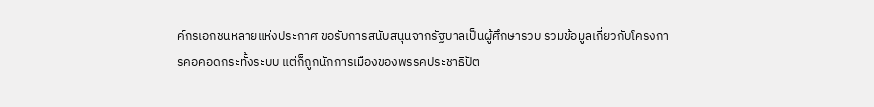ค์กรเอกชนหลายแห่งประกาศ ขอรับการสนับสนุนจากรัฐบาลเป็นผู้ศึกษารวบ รวมข้อมูลเกี่ยวกับโครงการคอคอดกระทั้งระบบ แต่ก็ถูกนักการเมืองของพรรคประชาธิปัต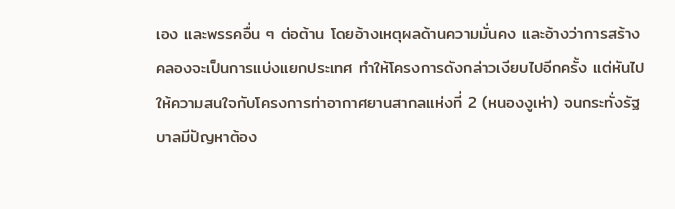เอง และพรรคอื่น ๆ ต่อต้าน โดยอ้างเหตุผลด้านความมั่นคง และอ้างว่าการสร้างคลองจะเป็นการแบ่งแยกประเทศ ทำให้โครงการดังกล่าวเงียบไปอีกครั้ง แต่หันไปให้ความสนใจกับโครงการท่าอากาศยานสากลแห่งที่ 2 (หนองงูเห่า) จนกระทั่งรัฐบาลมีปัญหาต้อง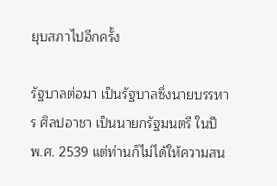ยุบสภาไปอีกครั้ง

รัฐบาลต่อมา เป็นรัฐบาลซึ่งนายบรรหาร ศิลปอาชา เป็นนายกรัฐมนตรี ในปี พ.ศ. 2539 แต่ท่านก็ไม่ได้ให้ความสน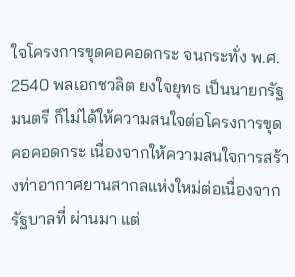ใจโครงการขุดคอคอดกระ จนกระทั่ง พ.ศ. 2540 พลเอกชวลิต ยงใจยุทธ เป็นนายกรัฐมนตรี ก็ไม่ได้ให้ความสนใจต่อโครงการขุดคอคอดกระ เนื่องจากให้ความสนใจการสร้างท่าอากาศยานสากลแห่งใหม่ต่อเนื่องจากรัฐบาลที่ ผ่านมา แต่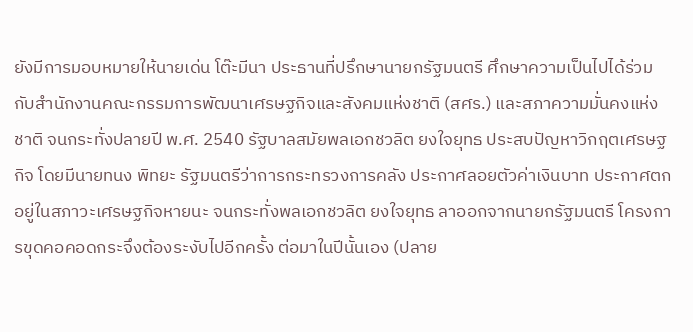ยังมีการมอบหมายให้นายเด่น โต๊ะมีนา ประธานที่ปรึกษานายกรัฐมนตรี ศึกษาความเป็นไปได้ร่วมกับสำนักงานคณะกรรมการพัฒนาเศรษฐกิจและสังคมแห่งชาติ (สศร.) และสภาความมั่นคงแห่งชาติ จนกระทั่งปลายปี พ.ศ. 2540 รัฐบาลสมัยพลเอกชวลิต ยงใจยุทธ ประสบปัญหาวิกฤตเศรษฐกิจ โดยมีนายทนง พิทยะ รัฐมนตรีว่าการกระทรวงการคลัง ประกาศลอยตัวค่าเงินบาท ประกาศตกอยู่ในสภาวะเศรษฐกิจหายนะ จนกระทั่งพลเอกชวลิต ยงใจยุทธ ลาออกจากนายกรัฐมนตรี โครงการขุดคอคอดกระจึงต้องระงับไปอีกครั้ง ต่อมาในปีนั้นเอง (ปลาย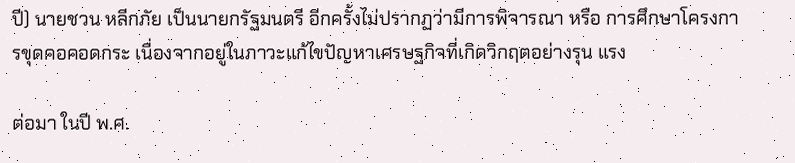ปี) นายชวน หลีกภัย เป็นนายกรัฐมนตรี อีกครั้งไม่ปรากฏว่ามีการพิจารณา หรือ การศึกษาโครงการขุดคอคอดกระ เนื่องจากอยู่ในภาวะแก้ไขปัญหาเศรษฐกิจที่เกิดวิกฤตอย่างรุน แรง

ต่อมา ในปี พ.ศ.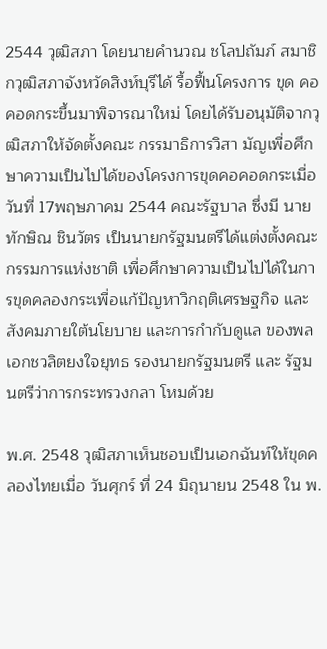2544 วุฒิสภา โดยนายคำนวณ ชโลปถัมภ์ สมาชิกวุฒิสภาจังหวัดสิงห์บุรีได้ รื้อฟื้นโครงการ ขุด คอคอดกระขึ้นมาพิจารณาใหม่ โดยได้รับอนุมัติจากวุฒิสภาให้จัดตั้งคณะ กรรมาธิการวิสา มัญเพื่อศึกษาความเป็นไปได้ของโครงการขุดคอคอดกระเมื่อวันที่ 17พฤษภาคม 2544 คณะรัฐบาล ซึ่งมี นายทักษิณ ชินวัตร เป็นนายกรัฐมนตรีได้แต่งตั้งคณะกรรมการแห่งชาติ เพื่อศึกษาความเป็นไปได้ในการขุดคลองกระเพื่อแก้ปัญหาวิกฤติเศรษฐกิจ และสังคมภายใต้นโยบาย และการกำกับดูแล ของพลเอกชวลิตยงใจยุทธ รองนายกรัฐมนตรี และ รัฐมนตรีว่าการกระทรวงกลา โหมด้วย

พ.ศ. 2548 วุฒิสภาเห็นชอบเป็นเอกฉันท์ให้ขุดคลองไทยเมื่อ วันศุกร์ ที่ 24 มิถุนายน 2548 ใน พ.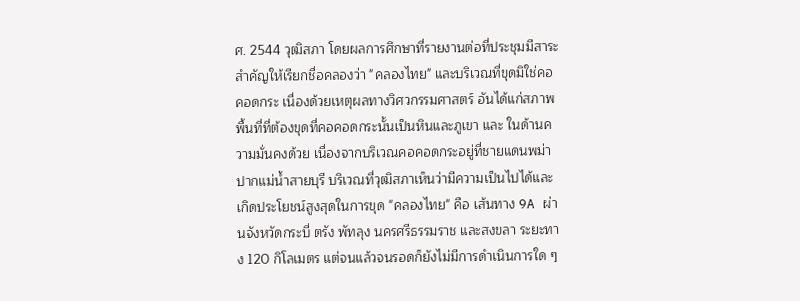ศ. 2544 วุฒิสภา โดยผลการศึกษาที่รายงานต่อที่ประชุมมีสาระสำคัญให้เรียกชื่อคลองว่า "คลองไทย" และบริเวณที่ขุดมิใช่คอคอดกระ เนื่องด้วยเหตุผลทางวิศวกรรมศาสตร์ อันได้แก่สภาพพื้นที่ที่ต้องขุดที่คอคอดกระนั้นเป็นหินและภูเขา และ ในด้านความมั่นคงด้วย เนื่องจากบริเวณคอคอดกระอยู่ที่ชายแดนพม่าปากแม่น้ำสายบุรี บริเวณที่วุฒิสภาเห็นว่ามีความเป็นไปได้และเกิดประโยชน์สูงสุดในการขุด "คลองไทย" คือ เส้นทาง 9A ผ่านจังหวัดกระบี่ ตรัง พัทลุง นครศรีธรรมราช และสงขลา ระยะทาง 120 กิโลเมตร แต่จนแล้วจนรอดก็ยังไม่มีการดำเนินการใด ๆ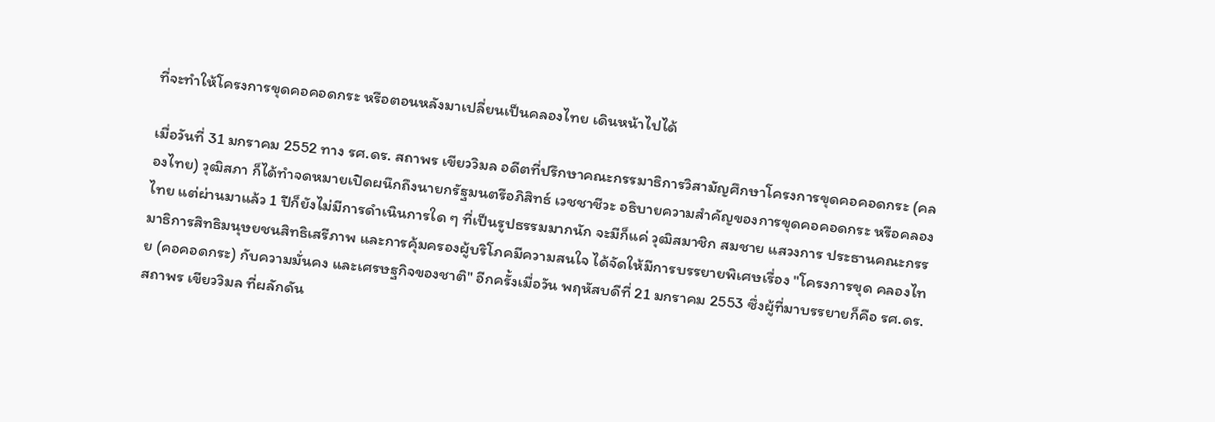ที่จะทำให้โครงการขุดคอคอดกระ หรือตอนหลังมาเปลี่ยนเป็นคลองไทย เดินหน้าไปได้

เมื่อวันที่ 31 มกราคม 2552 ทาง รศ.ดร. สถาพร เขียววิมล อดีตที่ปรึกษาคณะกรรมาธิการวิสามัญศึกษาโครงการขุดคอคอดกระ (คลองไทย) วุฒิสภา ก็ได้ทำจดหมายเปิดผนึกถึงนายกรัฐมนตรีอภิสิทธ์ เวชชาชีวะ อธิบายความสำคัญของการขุดคอคอดกระ หรือคลองไทย แต่ผ่านมาแล้ว 1 ปีก็ยังไม่มีการดำเนินการใด ๆ ที่เป็นรูปธรรมมากนัก จะมีก็แค่ วุฒิสมาชิก สมชาย แสวงการ ประธานคณะกรรมาธิการสิทธิมนุษยชนสิทธิเสรีภาพ และการคุ้มครองผู้บริโภคมีความสนใจ ได้จัดให้มีการบรรยายพิเศษเรื่อง "โครงการขุด คลองไทย (คอคอดกระ) กับความมั่นคง และเศรษฐกิจของชาติ" อีกครั้งเมื่อวัน พฤหัสบดีที่ 21 มกราคม 2553 ซึ่งผู้ที่มาบรรยายก็คือ รศ.ดร. สถาพร เขียววิมล ที่ผลักดัน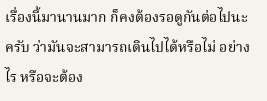เรื่องนี้มานานมาก ก็คงต้องรอดูกันต่อไปนะครับ ว่ามันจะสามารถเดินไปได้หรือไม่ อย่างไร หรือจะต้อง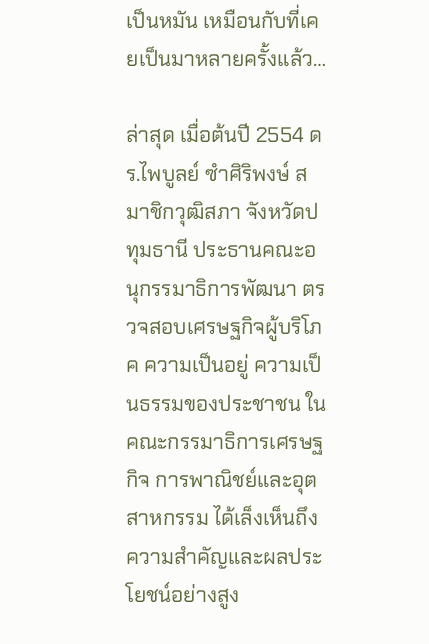เป็นหมัน เหมือนกับที่เคยเป็นมาหลายครั้งแล้ว…

ล่าสุด เมื่อต้นปี 2554 ดร.ไพบูลย์ ซำศิริพงษ์ สมาชิกวุฒิสภา จังหวัดปทุมธานี ประธานคณะอนุกรรมาธิการพัฒนา ตรวจสอบเศรษฐกิจผู้บริโภค ความเป็นอยู่ ความเป็นธรรมของประชาชน ในคณะกรรมาธิการเศรษฐกิจ การพาณิชย์และอุตสาหกรรม ได้เล็งเห็นถึงความสำคัญและผลประโยชน์อย่างสูง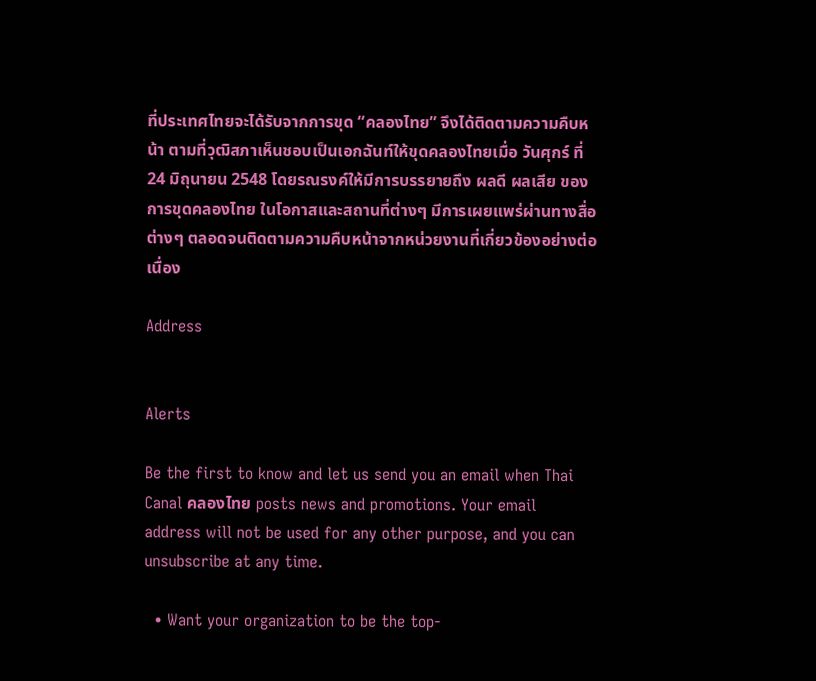ที่ประเทศไทยจะได้รับจากการขุด “คลองไทย” จึงได้ติดตามความคืบหน้า ตามที่วุฒิสภาเห็นชอบเป็นเอกฉันท์ให้ขุดคลองไทยเมื่อ วันศุกร์ ที่ 24 มิถุนายน 2548 โดยรณรงค์ให้มีการบรรยายถึง ผลดี ผลเสีย ของการขุดคลองไทย ในโอกาสและสถานที่ต่างๆ มีการเผยแพร่ผ่านทางสื่อต่างๆ ตลอดจนติดตามความคืบหน้าจากหน่วยงานที่เกี่ยวข้องอย่างต่อเนื่อง

Address


Alerts

Be the first to know and let us send you an email when Thai Canal คลองไทย posts news and promotions. Your email address will not be used for any other purpose, and you can unsubscribe at any time.

  • Want your organization to be the top-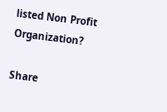listed Non Profit Organization?

Share